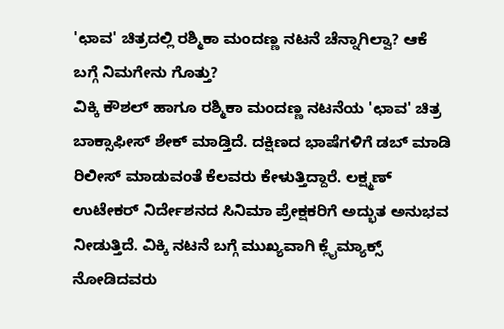'ಛಾವ' ಚಿತ್ರದಲ್ಲಿ ರಶ್ಮಿಕಾ ಮಂದಣ್ಣ ನಟನೆ ಚೆನ್ನಾಗಿಲ್ವಾ? ಆಕೆ ಬಗ್ಗೆ ನಿಮಗೇನು ಗೊತ್ತು?
ವಿಕ್ಕಿ ಕೌಶಲ್ ಹಾಗೂ ರಶ್ಮಿಕಾ ಮಂದಣ್ಣ ನಟನೆಯ 'ಛಾವ' ಚಿತ್ರ ಬಾಕ್ಸಾಫೀಸ್ ಶೇಕ್ ಮಾಡ್ತಿದೆ. ದಕ್ಷಿಣದ ಭಾಷೆಗಳಿಗೆ ಡಬ್ ಮಾಡಿ ರಿಲೀಸ್ ಮಾಡುವಂತೆ ಕೆಲವರು ಕೇಳುತ್ತಿದ್ದಾರೆ. ಲಕ್ಷ್ಮಣ್ ಉಟೇಕರ್ ನಿರ್ದೇಶನದ ಸಿನಿಮಾ ಪ್ರೇಕ್ಷಕರಿಗೆ ಅದ್ಭುತ ಅನುಭವ ನೀಡುತ್ತಿದೆ. ವಿಕ್ಕಿ ನಟನೆ ಬಗ್ಗೆ ಮುಖ್ಯವಾಗಿ ಕ್ಲೈಮ್ಯಾಕ್ಸ್ ನೋಡಿದವರು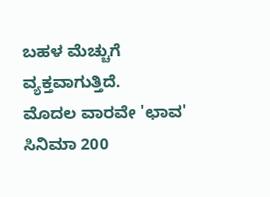ಬಹಳ ಮೆಚ್ಚುಗೆ ವ್ಯಕ್ತವಾಗುತ್ತಿದೆ.
ಮೊದಲ ವಾರವೇ 'ಛಾವ' ಸಿನಿಮಾ 200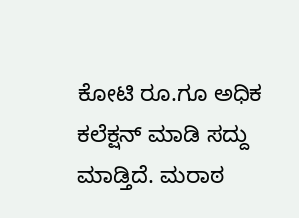ಕೋಟಿ ರೂ.ಗೂ ಅಧಿಕ ಕಲೆಕ್ಷನ್ ಮಾಡಿ ಸದ್ದು ಮಾಡ್ತಿದೆ. ಮರಾಠ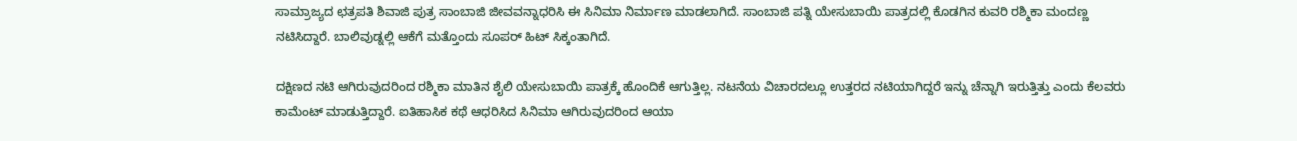ಸಾಮ್ರಾಜ್ಯದ ಛತ್ರಪತಿ ಶಿವಾಜಿ ಪುತ್ರ ಸಾಂಬಾಜಿ ಜೀವವನ್ನಾಧರಿಸಿ ಈ ಸಿನಿಮಾ ನಿರ್ಮಾಣ ಮಾಡಲಾಗಿದೆ. ಸಾಂಬಾಜಿ ಪತ್ನಿ ಯೇಸುಬಾಯಿ ಪಾತ್ರದಲ್ಲಿ ಕೊಡಗಿನ ಕುವರಿ ರಶ್ಮಿಕಾ ಮಂದಣ್ಣ ನಟಿಸಿದ್ದಾರೆ. ಬಾಲಿವುಡ್ನಲ್ಲಿ ಆಕೆಗೆ ಮತ್ತೊಂದು ಸೂಪರ್ ಹಿಟ್ ಸಿಕ್ಕಂತಾಗಿದೆ.

ದಕ್ಷಿಣದ ನಟಿ ಆಗಿರುವುದರಿಂದ ರಶ್ಮಿಕಾ ಮಾತಿನ ಶೈಲಿ ಯೇಸುಬಾಯಿ ಪಾತ್ರಕ್ಕೆ ಹೊಂದಿಕೆ ಆಗುತ್ತಿಲ್ಲ. ನಟನೆಯ ವಿಚಾರದಲ್ಲೂ ಉತ್ತರದ ನಟಿಯಾಗಿದ್ದರೆ ಇನ್ನು ಚೆನ್ನಾಗಿ ಇರುತ್ತಿತ್ತು ಎಂದು ಕೆಲವರು ಕಾಮೆಂಟ್ ಮಾಡುತ್ತಿದ್ದಾರೆ. ಐತಿಹಾಸಿಕ ಕಥೆ ಆಧರಿಸಿದ ಸಿನಿಮಾ ಆಗಿರುವುದರಿಂದ ಆಯಾ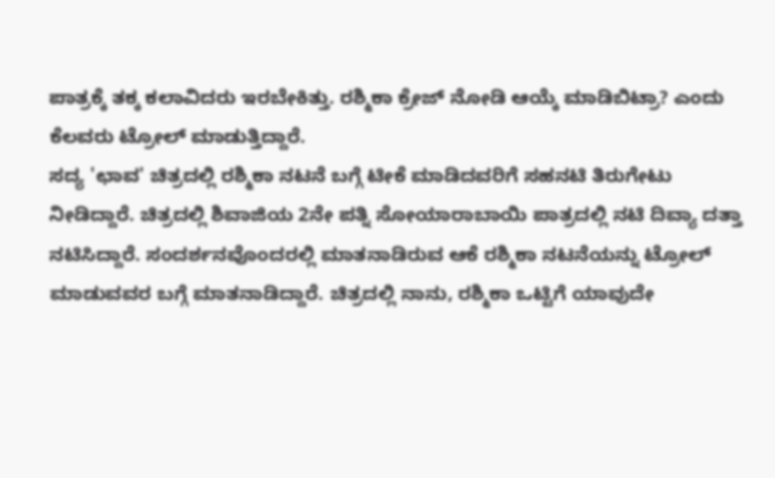ಪಾತ್ರಕ್ಕೆ ತಕ್ಕ ಕಲಾವಿದರು ಇರಬೇಕಿತ್ತು. ರಶ್ಮಿಕಾ ಕ್ರೇಜ್ ನೋಡಿ ಆಯ್ಕೆ ಮಾಡಿಬಿಟ್ರಾ? ಎಂದು ಕೆಲವರು ಟ್ರೋಲ್ ಮಾಡುತ್ತಿದ್ದಾರೆ.
ಸದ್ಯ 'ಛಾವ' ಚಿತ್ರದಲ್ಲಿ ರಶ್ಮಿಕಾ ನಟನೆ ಬಗ್ಗೆ ಟೀಕೆ ಮಾಡಿದವರಿಗೆ ಸಹನಟಿ ತಿರುಗೇಟು ನೀಡಿದ್ದಾರೆ. ಚಿತ್ರದಲ್ಲಿ ಶಿವಾಜಿಯ 2ನೇ ಪತ್ನಿ ಸೋಯಾರಾಬಾಯಿ ಪಾತ್ರದಲ್ಲಿ ನಟಿ ದಿವ್ಯಾ ದತ್ತಾ ನಟಿಸಿದ್ದಾರೆ. ಸಂದರ್ಶನವೊಂದರಲ್ಲಿ ಮಾತನಾಡಿರುವ ಆಕೆ ರಶ್ಮಿಕಾ ನಟನೆಯನ್ನು ಟ್ರೋಲ್ ಮಾಡುವವರ ಬಗ್ಗೆ ಮಾತನಾಡಿದ್ದಾರೆ. ಚಿತ್ರದಲ್ಲಿ ನಾನು, ರಶ್ಮಿಕಾ ಒಟ್ಟಿಗೆ ಯಾವುದೇ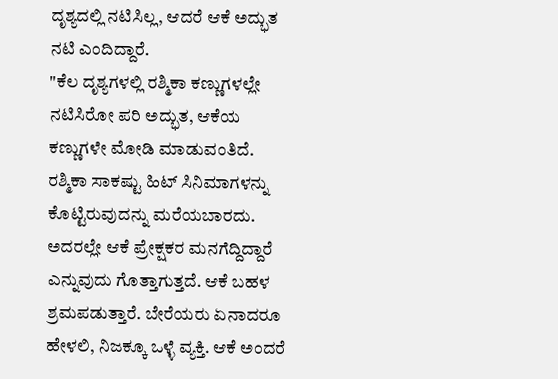ದೃಶ್ಯದಲ್ಲಿ ನಟಿಸಿಲ್ಲ, ಆದರೆ ಆಕೆ ಅದ್ಭುತ ನಟಿ ಎಂದಿದ್ದಾರೆ.
"ಕೆಲ ದೃಶ್ಯಗಳಲ್ಲಿ ರಶ್ಮಿಕಾ ಕಣ್ಣುಗಳಲ್ಲೇ ನಟಿಸಿರೋ ಪರಿ ಅದ್ಭುತ, ಆಕೆಯ ಕಣ್ಣುಗಳೇ ಮೋಡಿ ಮಾಡುವಂತಿದೆ. ರಶ್ಮಿಕಾ ಸಾಕಷ್ಟು ಹಿಟ್ ಸಿನಿಮಾಗಳನ್ನು ಕೊಟ್ಟಿರುವುದನ್ನು ಮರೆಯಬಾರದು. ಅದರಲ್ಲೇ ಆಕೆ ಪ್ರೇಕ್ಷಕರ ಮನಗೆದ್ದಿದ್ದಾರೆ ಎನ್ನುವುದು ಗೊತ್ತಾಗುತ್ತದೆ. ಆಕೆ ಬಹಳ ಶ್ರಮಪಡುತ್ತಾರೆ. ಬೇರೆಯರು ಏನಾದರೂ ಹೇಳಲಿ, ನಿಜಕ್ಕೂ ಒಳ್ಳೆ ವ್ಯಕ್ತಿ. ಆಕೆ ಅಂದರೆ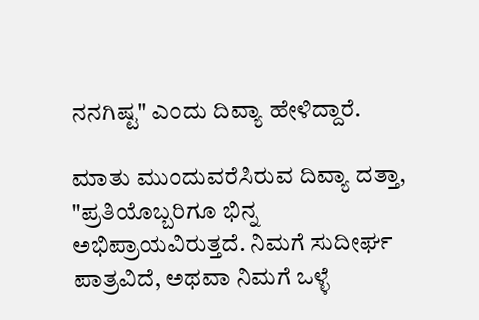ನನಗಿಷ್ಟ" ಎಂದು ದಿವ್ಯಾ ಹೇಳಿದ್ದಾರೆ.

ಮಾತು ಮುಂದುವರೆಸಿರುವ ದಿವ್ಯಾ ದತ್ತಾ, "ಪ್ರತಿಯೊಬ್ಬರಿಗೂ ಭಿನ್ನ ಅಭಿಪ್ರಾಯವಿರುತ್ತದೆ. ನಿಮಗೆ ಸುದೀರ್ಘ ಪಾತ್ರವಿದೆ, ಅಥವಾ ನಿಮಗೆ ಒಳ್ಳೆ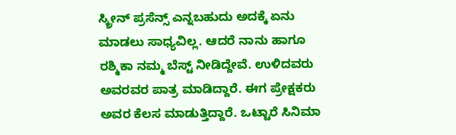ಸ್ಕ್ರೀನ್ ಪ್ರಸೆನ್ಸ್ ಎನ್ನಬಹುದು ಅದಕ್ಕೆ ಏನು ಮಾಡಲು ಸಾಧ್ಯವಿಲ್ಲ. ಆದರೆ ನಾನು ಹಾಗೂ ರಶ್ಮಿಕಾ ನಮ್ಮ ಬೆಸ್ಟ್ ನೀಡಿದ್ದೇವೆ. ಉಳಿದವರು ಅವರವರ ಪಾತ್ರ ಮಾಡಿದ್ದಾರೆ. ಈಗ ಪ್ರೇಕ್ಷಕರು ಅವರ ಕೆಲಸ ಮಾಡುತ್ತಿದ್ದಾರೆ. ಒಟ್ಟಾರೆ ಸಿನಿಮಾ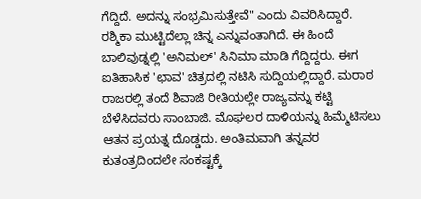ಗೆದ್ದಿದೆ. ಅದನ್ನು ಸಂಭ್ರಮಿಸುತ್ತೇವೆ" ಎಂದು ವಿವರಿಸಿದ್ದಾರೆ.
ರಶ್ಮಿಕಾ ಮುಟ್ಟಿದೆಲ್ಲಾ ಚಿನ್ನ ಎನ್ನುವಂತಾಗಿದೆ. ಈ ಹಿಂದೆ ಬಾಲಿವುಡ್ನಲ್ಲಿ 'ಅನಿಮಲ್' ಸಿನಿಮಾ ಮಾಡಿ ಗೆದ್ದಿದ್ದರು. ಈಗ ಐತಿಹಾಸಿಕ 'ಛಾವ' ಚಿತ್ರದಲ್ಲಿ ನಟಿಸಿ ಸುದ್ದಿಯಲ್ಲಿದ್ದಾರೆ. ಮರಾಠ ರಾಜರಲ್ಲಿ ತಂದೆ ಶಿವಾಜಿ ರೀತಿಯಲ್ಲೇ ರಾಜ್ಯವನ್ನು ಕಟ್ಟಿ ಬೆಳೆಸಿದವರು ಸಾಂಬಾಜಿ. ಮೊಘಲರ ದಾಳಿಯನ್ನು ಹಿಮ್ಮೆಟಿಸಲು ಆತನ ಪ್ರಯತ್ನ ದೊಡ್ಡದು. ಅಂತಿಮವಾಗಿ ತನ್ನವರ ಕುತಂತ್ರದಿಂದಲೇ ಸಂಕಷ್ಟಕ್ಕೆ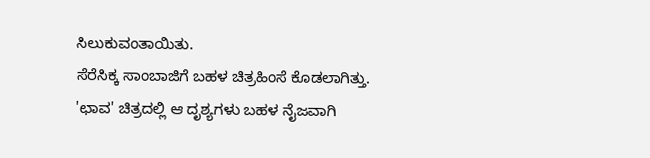ಸಿಲುಕುವಂತಾಯಿತು.
ಸೆರೆಸಿಕ್ಕ ಸಾಂಬಾಜಿಗೆ ಬಹಳ ಚಿತ್ರಹಿಂಸೆ ಕೊಡಲಾಗಿತ್ತು. 'ಛಾವ' ಚಿತ್ರದಲ್ಲಿ ಆ ದೃಶ್ಯಗಳು ಬಹಳ ನೈಜವಾಗಿ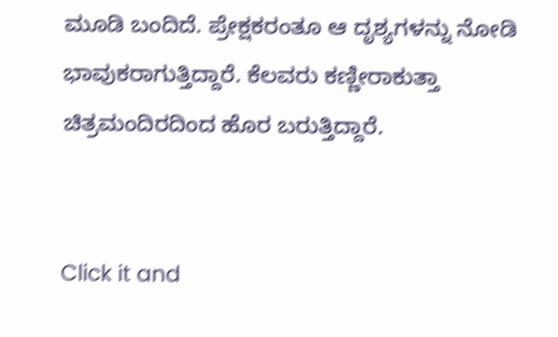ಮೂಡಿ ಬಂದಿದೆ. ಪ್ರೇಕ್ಷಕರಂತೂ ಆ ದೃಶ್ಯಗಳನ್ನು ನೋಡಿ ಭಾವುಕರಾಗುತ್ತಿದ್ದಾರೆ. ಕೆಲವರು ಕಣ್ಣೀರಾಕುತ್ತಾ ಚಿತ್ರಮಂದಿರದಿಂದ ಹೊರ ಬರುತ್ತಿದ್ದಾರೆ.


Click it and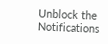Unblock the Notifications